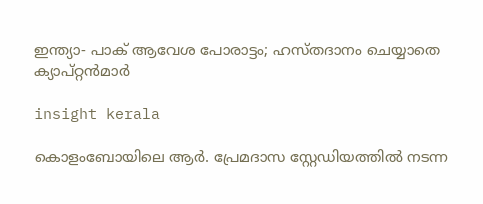ഇന്ത്യാ- പാക് ആവേശ പോരാട്ടം; ഹസ്തദാനം ചെയ്യാതെ ക്യാപ്റ്റൻമാർ

insight kerala

കൊളംബോയിലെ ആർ. പ്രേമദാസ സ്റ്റേഡിയത്തിൽ നടന്ന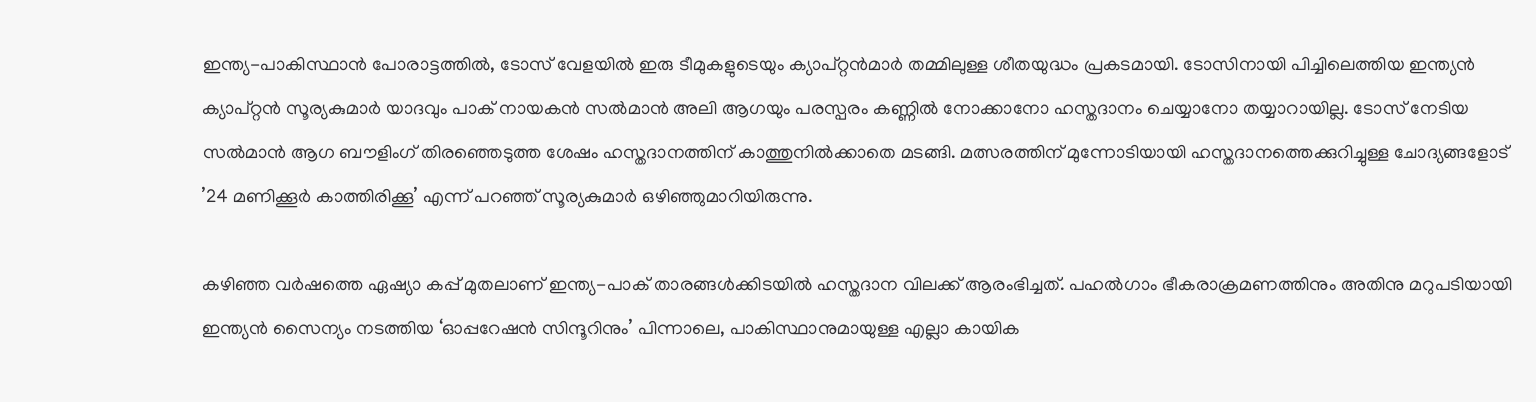ഇന്ത്യ-പാകിസ്ഥാൻ പോരാട്ടത്തിൽ, ടോസ് വേളയിൽ ഇരു ടീമുകളുടെയും ക്യാപ്റ്റൻമാർ തമ്മിലുള്ള ശീതയുദ്ധം പ്രകടമായി. ടോസിനായി പിച്ചിലെത്തിയ ഇന്ത്യൻ ക്യാപ്റ്റൻ സൂര്യകുമാർ യാദവും പാക് നായകൻ സൽമാൻ അലി ആഗയും പരസ്പരം കണ്ണിൽ നോക്കാനോ ഹസ്തദാനം ചെയ്യാനോ തയ്യാറായില്ല. ടോസ് നേടിയ സൽമാൻ ആഗ ബൗളിംഗ് തിരഞ്ഞെടുത്ത ശേഷം ഹസ്തദാനത്തിന് കാത്തുനിൽക്കാതെ മടങ്ങി. മത്സരത്തിന് മുന്നോടിയായി ഹസ്തദാനത്തെക്കുറിച്ചുള്ള ചോദ്യങ്ങളോട് ’24 മണിക്കൂർ കാത്തിരിക്കൂ’ എന്ന് പറഞ്ഞ് സൂര്യകുമാർ ഒഴിഞ്ഞുമാറിയിരുന്നു.

കഴിഞ്ഞ വർഷത്തെ ഏഷ്യാ കപ്പ് മുതലാണ് ഇന്ത്യ-പാക് താരങ്ങൾക്കിടയിൽ ഹസ്തദാന വിലക്ക് ആരംഭിച്ചത്. പഹൽഗാം ഭീകരാക്രമണത്തിനും അതിനു മറുപടിയായി ഇന്ത്യൻ സൈന്യം നടത്തിയ ‘ഓപ്പറേഷൻ സിന്ദൂറിനും’ പിന്നാലെ, പാകിസ്ഥാനുമായുള്ള എല്ലാ കായിക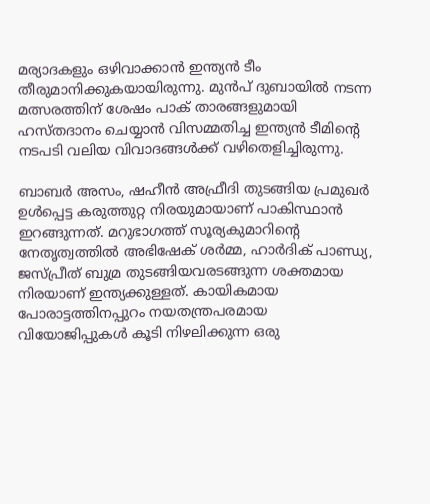മര്യാദകളും ഒഴിവാക്കാൻ ഇന്ത്യൻ ടീം തീരുമാനിക്കുകയായിരുന്നു. മുൻപ് ദുബായിൽ നടന്ന മത്സരത്തിന് ശേഷം പാക് താരങ്ങളുമായി ഹസ്തദാനം ചെയ്യാൻ വിസമ്മതിച്ച ഇന്ത്യൻ ടീമിന്റെ നടപടി വലിയ വിവാദങ്ങൾക്ക് വഴിതെളിച്ചിരുന്നു.

ബാബർ അസം, ഷഹീൻ അഫ്രീദി തുടങ്ങിയ പ്രമുഖർ ഉൾപ്പെട്ട കരുത്തുറ്റ നിരയുമായാണ് പാകിസ്ഥാൻ ഇറങ്ങുന്നത്. മറുഭാഗത്ത് സൂര്യകുമാറിന്റെ നേതൃത്വത്തിൽ അഭിഷേക് ശർമ്മ, ഹാർദിക് പാണ്ഡ്യ, ജസ്പ്രീത് ബുമ്ര തുടങ്ങിയവരടങ്ങുന്ന ശക്തമായ നിരയാണ് ഇന്ത്യക്കുള്ളത്. കായികമായ പോരാട്ടത്തിനപ്പുറം നയതന്ത്രപരമായ വിയോജിപ്പുകൾ കൂടി നിഴലിക്കുന്ന ഒരു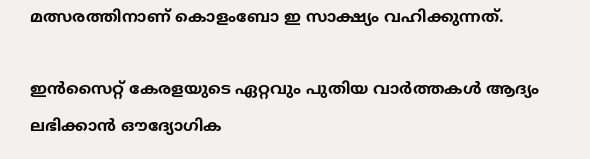മത്സരത്തിനാണ് കൊളംബോ ഇ സാക്ഷ്യം വഹിക്കുന്നത്.

ഇൻസൈറ്റ് കേരളയുടെ ഏറ്റവും പുതിയ വാർത്തകൾ ആദ്യം ലഭിക്കാൻ ഔദ്യോഗിക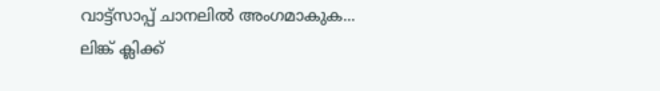വാട്ട്‌സാപ്പ് ചാനലിൽ അംഗമാകുക... ലിങ്ക് ക്ലിക്ക്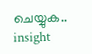ചെയ്യുക..
insight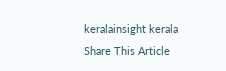keralainsight kerala
Share This Article